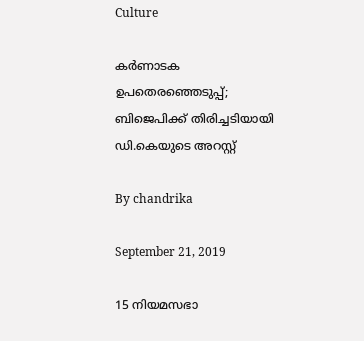Culture

കര്‍ണാടക ഉപതെരഞ്ഞെടുപ്പ്; ബിജെപിക്ക് തിരിച്ചടിയായി ഡി.കെയുടെ അറസ്റ്റ്

By chandrika

September 21, 2019

15 നിയമസഭാ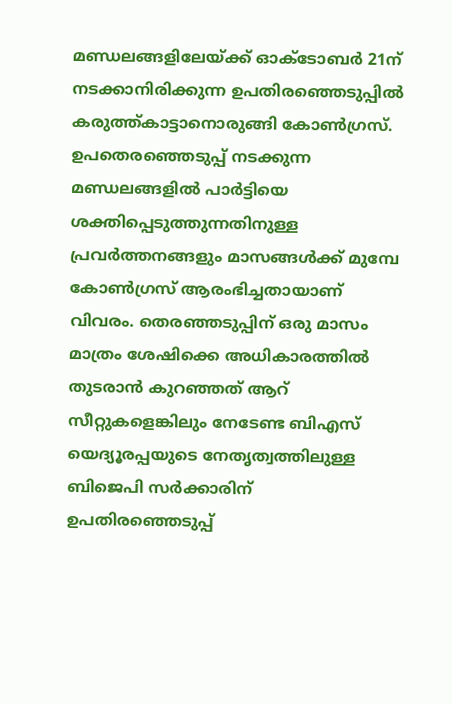മണ്ഡലങ്ങളിലേയ്ക്ക് ഓക്ടോബര്‍ 21ന് നടക്കാനിരിക്കുന്ന ഉപതിരഞ്ഞെടുപ്പില്‍ കരുത്ത്കാട്ടാനൊരുങ്ങി കോണ്‍ഗ്രസ്. ഉപതെരഞ്ഞെടുപ്പ് നടക്കുന്ന മണ്ഡലങ്ങളില്‍ പാര്‍ട്ടിയെ ശക്തിപ്പെടുത്തുന്നതിനുള്ള പ്രവര്‍ത്തനങ്ങളും മാസങ്ങള്‍ക്ക് മുമ്പേ കോണ്‍ഗ്രസ് ആരംഭിച്ചതായാണ് വിവരം. തെരഞ്ഞടുപ്പിന് ഒരു മാസം മാത്രം ശേഷിക്കെ അധികാരത്തില്‍ തുടരാന്‍ കുറഞ്ഞത് ആറ് സീറ്റുകളെങ്കിലും നേടേണ്ട ബിഎസ് യെദ്യൂരപ്പയുടെ നേതൃത്വത്തിലുള്ള ബിജെപി സര്‍ക്കാരിന് ഉപതിരഞ്ഞെടുപ്പ്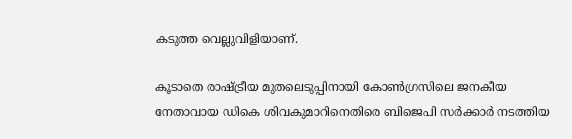കടുത്ത വെല്ലുവിളിയാണ്.

കൂടാതെ രാഷ്ട്രീയ മുതലെടുപ്പിനായി കോണ്‍ഗ്രസിലെ ജനകീയ നേതാവായ ഡികെ ശിവകുമാറിനെതിരെ ബിജെപി സര്‍ക്കാര്‍ നടത്തിയ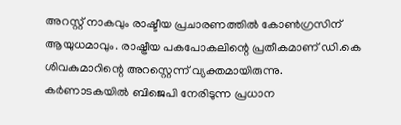അറസ്റ്റ് നാകവും രാഷ്ടീയ പ്രചാരണത്തില്‍ കോണ്‍ഗ്രസിന് ആയുധമാവും. രാഷ്ട്രീയ പകപോകലിന്റെ പ്രതീകമാണ് ഡി.കെ ശിവകുമാറിന്റെ അറസ്റ്റെന്ന് വ്യക്തമായിരുന്നു. കര്‍ണാടകയില്‍ ബിജെപി നേരിടുന്ന പ്രധാന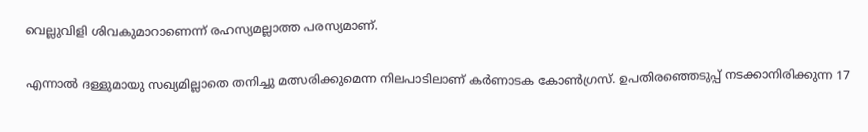വെല്ലുവിളി ശിവകുമാറാണെന്ന് രഹസ്യമല്ലാത്ത പരസ്യമാണ്.

എന്നാല്‍ ദള്ളുമായു സഖ്യമില്ലാതെ തനിച്ചു മത്സരിക്കുമെന്ന നിലപാടിലാണ് കര്‍ണാടക കോണ്‍ഗ്രസ്. ഉപതിരഞ്ഞെടുപ്പ് നടക്കാനിരിക്കുന്ന 17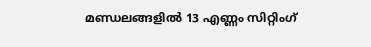മണ്ഡലങ്ങളില്‍ 13 എണ്ണം സിറ്റിംഗ്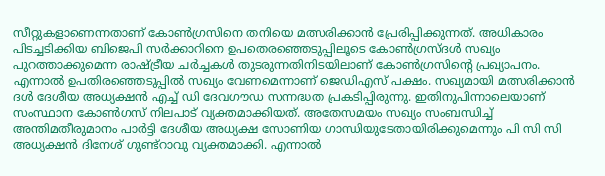സീറ്റുകളാണെന്നതാണ് കോണ്‍ഗ്രസിനെ തനിയെ മത്സരിക്കാന്‍ പ്രേരിപ്പിക്കുന്നത്. അധികാരം പിടച്ചടിക്കിയ ബിജെപി സര്‍ക്കാറിനെ ഉപതെരഞ്ഞെടുപ്പിലൂടെ കോണ്‍ഗ്രസ്ദള്‍ സഖ്യം പുറത്താക്കുമെന്ന രാഷ്ട്രീയ ചര്‍ച്ചകള്‍ തുടരുന്നതിനിടയിലാണ് കോണ്‍ഗ്രസിന്റെ പ്രഖ്യാപനം. എന്നാല്‍ ഉപതിരഞ്ഞെടുപ്പില്‍ സഖ്യം വേണമെന്നാണ് ജെഡിഎസ് പക്ഷം. സഖ്യമായി മത്സരിക്കാന്‍ ദള്‍ ദേശീയ അധ്യക്ഷന്‍ എച്ച് ഡി ദേവഗൗഡ സന്നദ്ധത പ്രകടിപ്പിരുന്നു. ഇതിനുപിന്നാലെയാണ് സംസ്ഥാന കോണ്‍ഗസ് നിലപാട് വ്യക്തമാക്കിയത്. അതേസമയം സഖ്യം സംബന്ധിച്ച് അന്തിമതീരുമാനം പാര്‍ട്ടി ദേശീയ അധ്യക്ഷ സോണിയ ഗാന്ധിയുടേതായിരിക്കുമെന്നും പി സി സി അധ്യക്ഷന്‍ ദിനേശ് ഗുണ്ട്‌റാവു വ്യക്തമാക്കി. എന്നാല്‍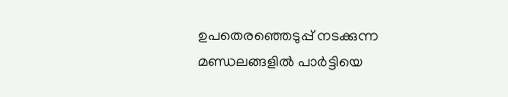ഉപതെരഞ്ഞെടുപ്പ് നടക്കുന്ന മണ്ഡലങ്ങളില്‍ പാര്‍ട്ടിയെ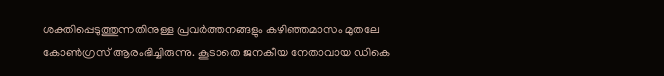ശക്തിപ്പെടുത്തുന്നതിനുള്ള പ്രവര്‍ത്തനങ്ങളും കഴിഞ്ഞമാസം മുതലേ കോണ്‍ഗ്രസ് ആരംഭിച്ചിരുന്നു. കൂടാതെ ജനകീയ നേതാവായ ഡികെ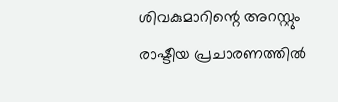ശിവകുമാറിന്റെ അറസ്റ്റും രാഷ്ടീയ പ്രചാരണത്തില്‍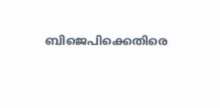ബിജെപിക്കെതിരെ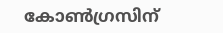കോണ്‍ഗ്രസിന്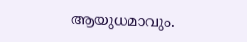ആയുധമാവും.